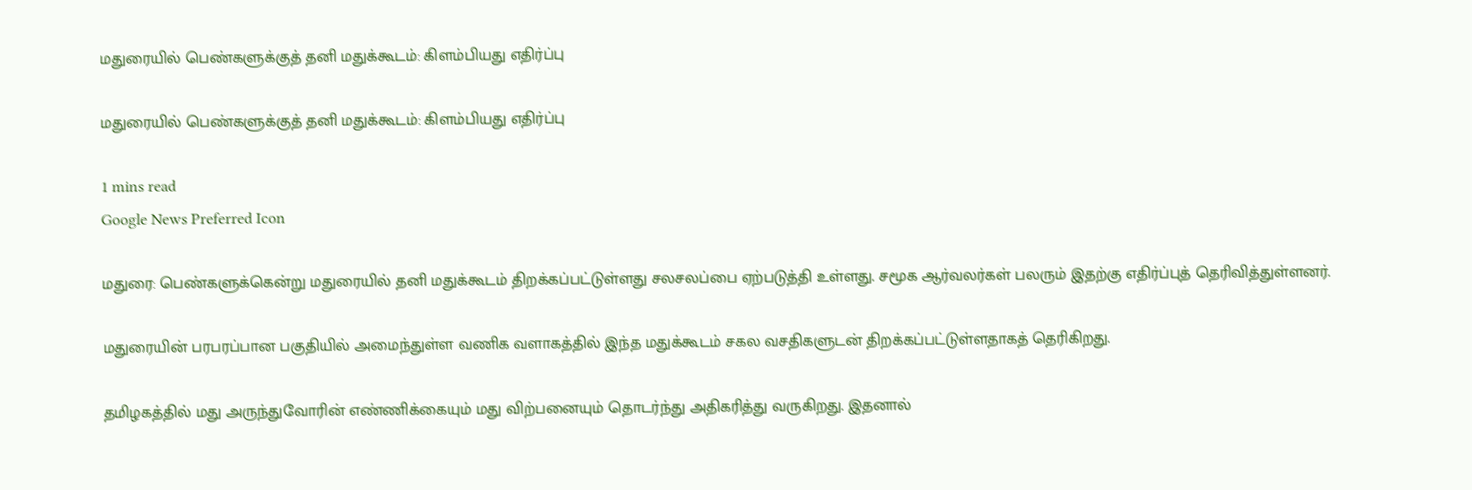மதுரையில் பெண்களுக்குத் தனி மதுக்கூடம்: கிளம்பியது எதிர்ப்பு

மதுரையில் பெண்களுக்குத் தனி மதுக்கூடம்: கிளம்பியது எதிர்ப்பு

1 mins read
Google News Preferred Icon

மதுரை: பெண்களுக்கென்று மதுரையில் தனி மதுக்கூடம் திறக்கப்பட்டுள்ளது சலசலப்பை ஏற்படுத்தி உள்ளது. சமூக ஆர்வலர்கள் பலரும் இதற்கு எதிர்ப்புத் தெரிவித்துள்ளனர்.

மதுரையின் பரபரப்பான பகுதியில் அமைந்துள்ள வணிக வளாகத்தில் இந்த மதுக்கூடம் சகல வசதிகளுடன் திறக்கப்பட்டுள்ளதாகத் தெரிகிறது.

தமிழகத்தில் மது அருந்துவோரின் எண்ணிக்கையும் மது விற்பனையும் தொடர்ந்து அதிகரித்து வருகிறது. இதனால்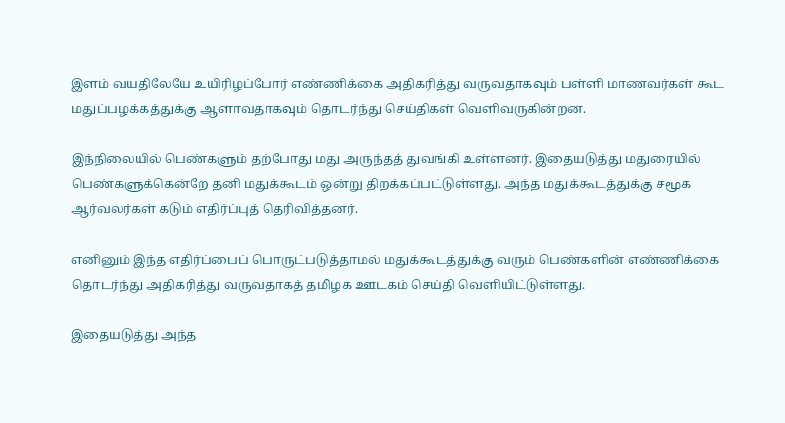இளம் வயதிலேயே உயிரிழப்போர் எண்ணிக்கை அதிகரித்து வருவதாகவும் பள்ளி மாணவர்கள் கூட மதுப்பழக்கத்துக்கு ஆளாவதாகவும் தொடர்ந்து செய்திகள் வெளிவருகின்றன.

இந்நிலையில் பெண்களும் தற்போது மது அருந்தத் துவங்கி உள்ளனர். இதையடுத்து மதுரையில் பெண்களுக்கென்றே தனி மதுக்கூடம் ஒன்று திறக்கப்பட்டுள்ளது. அந்த மதுக்கூடத்துக்கு சமூக ஆர்வலர்கள் கடும் எதிர்ப்புத் தெரிவித்தனர்.

எனினும் இந்த எதிர்ப்பைப் பொருட்படுத்தாமல் மதுக்கூடத்துக்கு வரும் பெண்களின் எண்ணிக்கை தொடர்ந்து அதிகரித்து வருவதாகத் தமிழக ஊடகம் செய்தி வெளியிட்டுள்ளது.

இதையடுத்து அந்த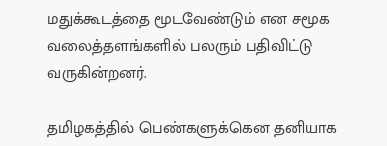மதுக்கூடத்தை மூடவேண்டும் என சமூக வலைத்தளங்களில் பலரும் பதிவிட்டு வருகின்றனர்.

தமிழகத்தில் பெண்களுக்கென தனியாக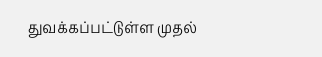துவக்கப்பட்டுள்ள முதல்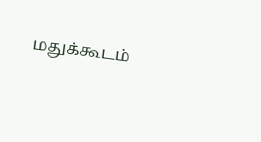மதுக்கூடம்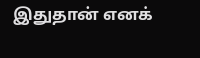இதுதான் எனக்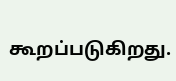கூறப்படுகிறது.